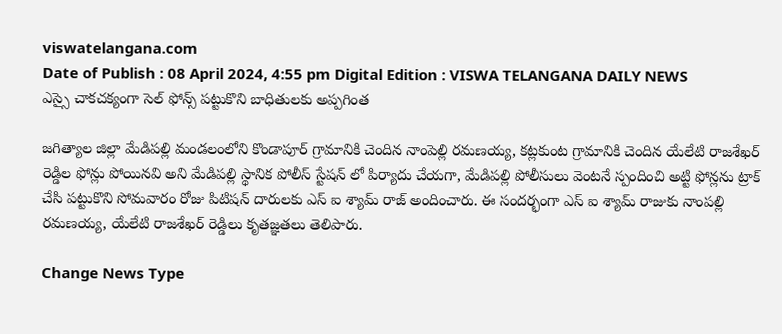viswatelangana.com
Date of Publish : 08 April 2024, 4:55 pm Digital Edition : VISWA TELANGANA DAILY NEWS
ఎస్సై చాకచక్యంగా సెల్ ఫోన్స్ పట్టుకొని బాధితులకు అప్పగింత

జగిత్యాల జిల్లా మేడిపల్లి మండలంలోని కొండాపూర్ గ్రామానికి చెందిన నాంపెల్లి రమణయ్య, కట్లకుంట గ్రామానికి చెందిన యేలేటి రాజశేఖర్ రెడ్డిల ఫోన్లు పోయినవి అని మేడిపల్లి స్థానిక పోలీస్ స్టేషన్ లో పిర్యాదు చేయగా, మేడిపల్లి పోలీసులు వెంటనే స్పందించి అట్టి ఫోన్లను ట్రాక్ చేసి పట్టుకొని సోమవారం రోజు పిటిషన్ దారులకు ఎస్ ఐ శ్యామ్ రాజ్ అందించారు. ఈ సందర్భంగా ఎస్ ఐ శ్యామ్ రాజుకు నాంపల్లి రమణయ్య, యేలేటి రాజశేఖర్ రెడ్డిలు కృతజ్ఞతలు తెలిపారు.

Change News Type